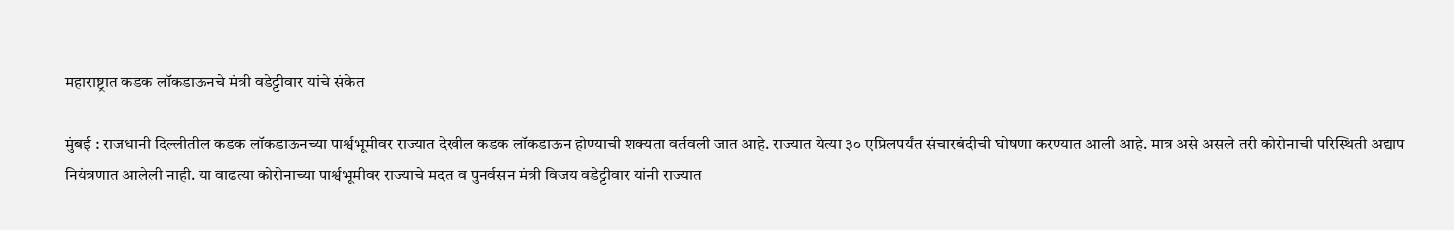महाराष्ट्रात कडक लॉकडाऊनचे मंत्री वडेट्टीवार यांचे संकेत

मुंबई : राजधानी दिल्लीतील कडक लॉकडाऊनच्या पार्श्वभूमीवर राज्यात देखील कडक लॉकडाऊन होण्याची शक्यता वर्तवली जात आहे. राज्यात येत्या ३० एप्रिलपर्यंत संचारबंदीची घोषणा करण्यात आली आहे. मात्र असे असले तरी कोरोनाची परिस्थिती अद्याप नियंत्रणात आलेली नाही. या वाढत्या कोरोनाच्या पार्श्वभूमीवर राज्याचे मदत व पुनर्वसन मंत्री विजय वडेट्टीवार यांनी राज्यात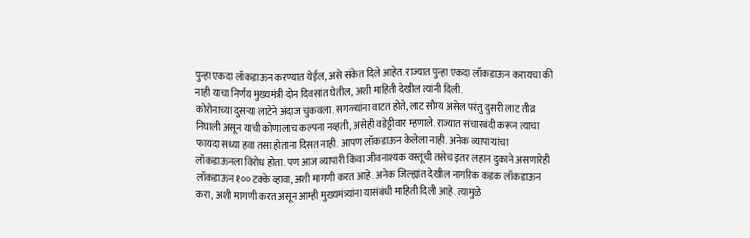पुन्हा एकदा लॉकडाऊन करण्यात येईल, असे संकेत दिले आहेत. राज्यात पुन्हा एकदा लॉकडाऊन करायचा की नाही याचा निर्णय मुख्यमंत्री दोन दिवसांत घेतील, अशी माहिती देखील त्यांनी दिली.
कोरोनाच्या दुसऱ्या लाटेने अंदाज चुकवला. सगळ्यांना वाटत होते, लाट सौम्य असेल परंतु दुसरी लाट तीव्र निघाली असून याची कोणालाच कल्पना नव्हती, असेही वडेट्टीवार म्हणाले. राज्यात संचारबंदी करून त्याचा फायदा सध्या हवा तसा होताना दिसत नाही. आपण लॉकडाऊन केलेला नाही. अनेक व्यापाऱ्यांचा लॉकडाऊनला विरोध होता. पण आज व्यापारी किंवा जीवनाश्यक वस्तूंची तसेच इतर लहान दुकाने असणारेही लॉकडाऊन १०० टक्के व्हावा, अशी मागणी करत आहे. अनेक जिल्ह्यांत देखील नागरिक कडक लॉकडाऊन करा, अशी मागणी करत असून आम्ही मुख्यमंत्र्यांना यासंबंधी माहिती दिली आहे. त्यामुळे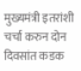मुख्यमंत्री इतरांशी चर्चा करुन दोन दिवसांत कडक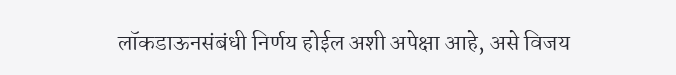लॉकडाऊनसंबंधी निर्णय होईल अशी अपेक्षा आहे, असे विजय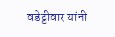वडेट्टीवार यांनी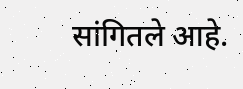सांगितले आहे.